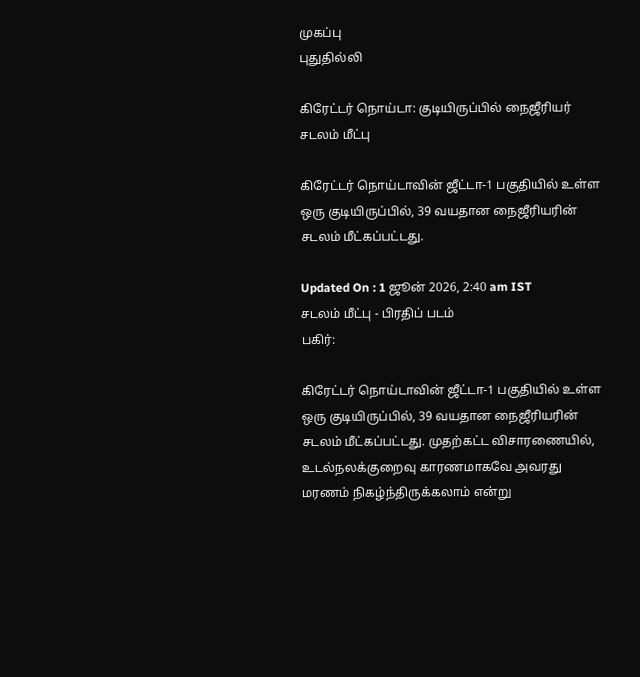முகப்பு
புதுதில்லி

கிரேட்டர் நொய்டா: குடியிருப்பில் நைஜீரியர் சடலம் மீட்பு

கிரேட்டர் நொய்டாவின் ஜீட்டா-1 பகுதியில் உள்ள ஒரு குடியிருப்பில், 39 வயதான நைஜீரியரின் சடலம் மீட்கப்பட்டது.

Updated On : 1 ஜூன் 2026, 2:40 am IST
சடலம் மீட்பு - பிரதிப் படம்
பகிர்:

கிரேட்டர் நொய்டாவின் ஜீட்டா-1 பகுதியில் உள்ள ஒரு குடியிருப்பில், 39 வயதான நைஜீரியரின் சடலம் மீட்கப்பட்டது. முதற்கட்ட விசாரணையில், உடல்நலக்குறைவு காரணமாகவே அவரது மரணம் நிகழ்ந்திருக்கலாம் என்று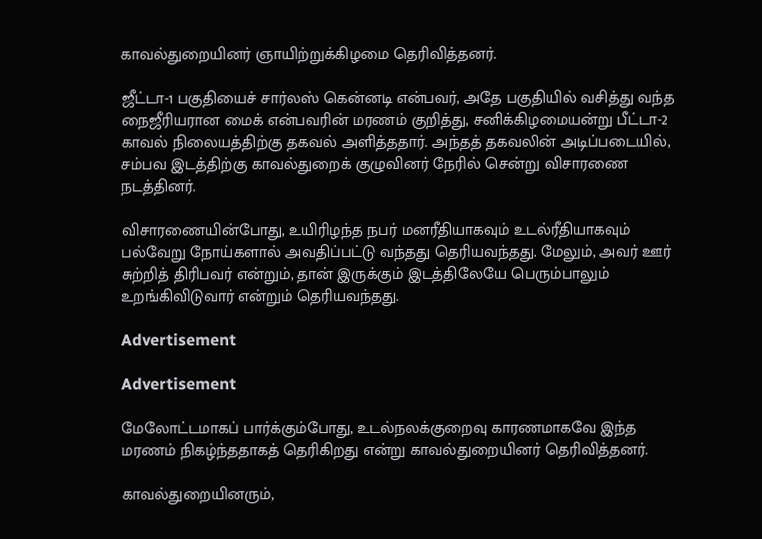காவல்துறையினர் ஞாயிற்றுக்கிழமை தெரிவித்தனர்.

ஜீட்டா-1 பகுதியைச் சார்லஸ் கென்னடி என்பவர், அதே பகுதியில் வசித்து வந்த நைஜீரியரான மைக் என்பவரின் மரணம் குறித்து, சனிக்கிழமையன்று பீட்டா-2 காவல் நிலையத்திற்கு தகவல் அளித்ததார். அந்தத் தகவலின் அடிப்படையில், சம்பவ இடத்திற்கு காவல்துறைக் குழுவினர் நேரில் சென்று விசாரணை நடத்தினர்.

விசாரணையின்போது, உயிரிழந்த நபர் மனரீதியாகவும் உடல்ரீதியாகவும் பல்வேறு நோய்களால் அவதிப்பட்டு வந்தது தெரியவந்தது. மேலும், அவர் ஊர் சுற்றித் திரிபவர் என்றும், தான் இருக்கும் இடத்திலேயே பெரும்பாலும் உறங்கிவிடுவார் என்றும் தெரியவந்தது.

Advertisement

Advertisement

மேலோட்டமாகப் பார்க்கும்போது, உடல்நலக்குறைவு காரணமாகவே இந்த மரணம் நிகழ்ந்ததாகத் தெரிகிறது என்று காவல்துறையினர் தெரிவித்தனர்.

காவல்துறையினரும்,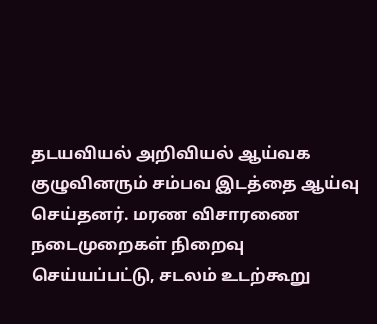தடயவியல் அறிவியல் ஆய்வக குழுவினரும் சம்பவ இடத்தை ஆய்வு செய்தனர். மரண விசாரணை நடைமுறைகள் நிறைவு செய்யப்பட்டு, சடலம் உடற்கூறு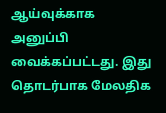ஆய்வுக்காக அனுப்பி வைக்கப்பட்டது. இது தொடர்பாக மேலதிக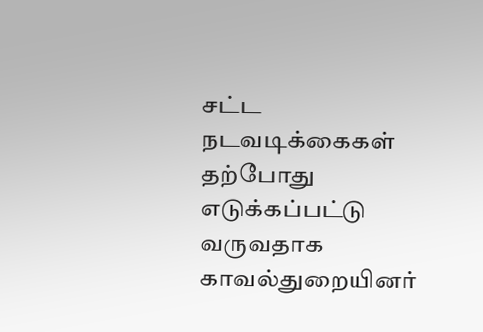சட்ட நடவடிக்கைகள் தற்போது எடுக்கப்பட்டு வருவதாக காவல்துறையினர்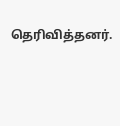தெரிவித்தனர்.